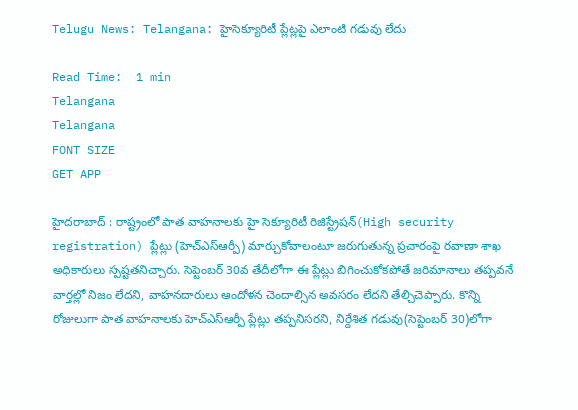Telugu News: Telangana: హైసెక్యూరిటీ ప్లేట్లపై ఎలాంటి గడువు లేదు

Read Time:  1 min
Telangana
Telangana
FONT SIZE
GET APP

హైదరాబాద్ : రాష్ట్రంలో పాత వాహనాలకు హై సెక్యూరిటీ రిజిస్ట్రేషన్(High security registration) ప్లేట్లు (హెచ్ఎస్ఆర్పీ) మార్చుకోవాలంటూ జరుగుతున్న ప్రచారంపై రవాణా శాఖ అధికారులు స్పష్టతనిచ్చారు. సెప్టెంబర్ 30వ తేదీలోగా ఈ ప్లేట్లు బిగించుకోకపోతే జరిమానాలు తప్పవనే వార్తల్లో నిజం లేదని, వాహనదారులు ఆందోళన చెందాల్సిన అవసరం లేదని తేల్చిచెప్పారు. కొన్ని రోజులుగా పాత వాహనాలకు హెచ్ఎస్ఆర్పీ ప్లేట్లు తప్పనిసరని, నిర్దేశిత గడువు(సెప్టెంబర్ 30)లోగా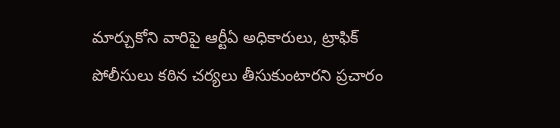మార్చుకోని వారిపై ఆర్టీఏ అధికారులు, ట్రాఫిక్ పోలీసులు కఠిన చర్యలు తీసుకుంటారని ప్రచారం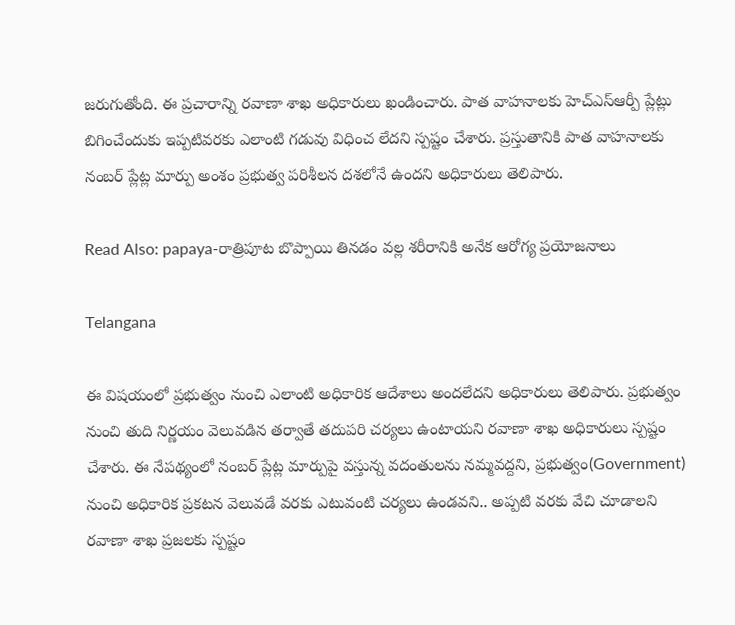జరుగుతోంది. ఈ ప్రచారాన్ని రవాణా శాఖ అధికారులు ఖండించారు. పాత వాహనాలకు హెచ్ఎస్ఆర్పీ ప్లేట్లు బిగించేందుకు ఇప్పటివరకు ఎలాంటి గడువు విధించ లేదని స్పష్టం చేశారు. ప్రస్తుతానికి పాత వాహనాలకు నంబర్ ప్లేట్ల మార్పు అంశం ప్రభుత్వ పరిశీలన దశలోనే ఉందని అధికారులు తెలిపారు.

Read Also: papaya-రాత్రిపూట బొప్పాయి తినడం వల్ల శరీరానికి అనేక ఆరోగ్య ప్రయోజనాలు

Telangana

ఈ విషయంలో ప్రభుత్వం నుంచి ఎలాంటి అధికారిక ఆదేశాలు అందలేదని అధికారులు తెలిపారు. ప్రభుత్వం నుంచి తుది నిర్ణయం వెలువడిన తర్వాతే తదుపరి చర్యలు ఉంటాయని రవాణా శాఖ అధికారులు స్పష్టం చేశారు. ఈ నేపథ్యంలో నంబర్ ప్లేట్ల మార్పుపై వస్తున్న వదంతులను నమ్మవద్దని, ప్రభుత్వం(Government) నుంచి అధికారిక ప్రకటన వెలువడే వరకు ఎటువంటి చర్యలు ఉండవని.. అప్పటి వరకు వేచి చూడాలని రవాణా శాఖ ప్రజలకు స్పష్టం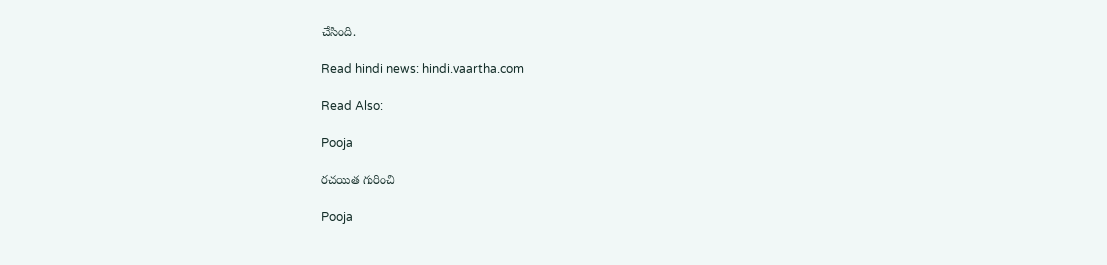చేసింది.

Read hindi news: hindi.vaartha.com

Read Also:

Pooja

రచయిత గురించి

Pooja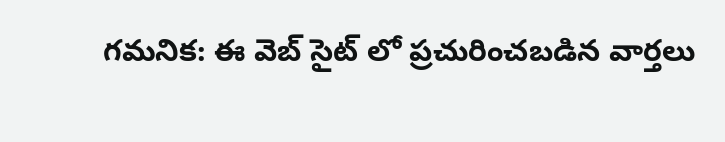గమనిక: ఈ వెబ్ సైట్ లో ప్రచురించబడిన వార్తలు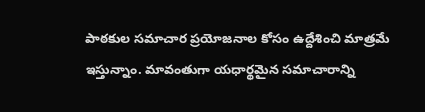పాఠకుల సమాచార ప్రయోజనాల కోసం ఉద్దేశించి మాత్రమే ఇస్తున్నాం. మావంతుగా యధార్థమైన సమాచారాన్ని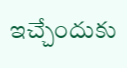ఇచ్చేందుకు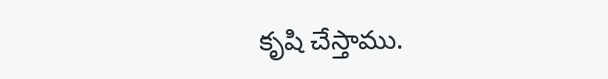కృషి చేస్తాము.